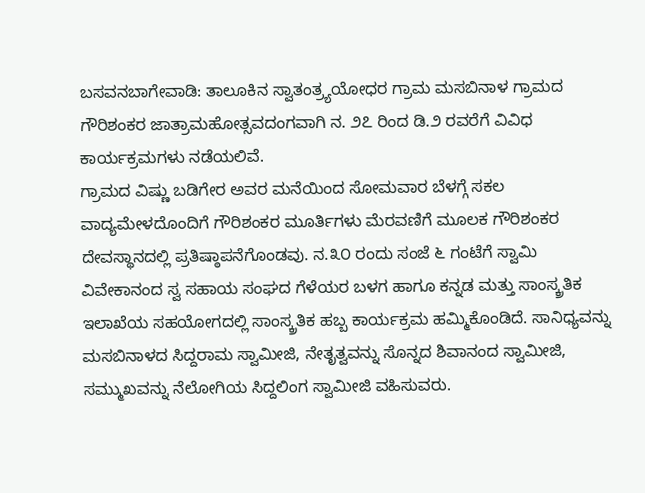ಬಸವನಬಾಗೇವಾಡಿ: ತಾಲೂಕಿನ ಸ್ವಾತಂತ್ರ್ಯಯೋಧರ ಗ್ರಾಮ ಮಸಬಿನಾಳ ಗ್ರಾಮದ ಗೌರಿಶಂಕರ ಜಾತ್ರಾಮಹೋತ್ಸವದಂಗವಾಗಿ ನ. ೨೭ ರಿಂದ ಡಿ.೨ ರವರೆಗೆ ವಿವಿಧ ಕಾರ್ಯಕ್ರಮಗಳು ನಡೆಯಲಿವೆ.
ಗ್ರಾಮದ ವಿಷ್ಣು ಬಡಿಗೇರ ಅವರ ಮನೆಯಿಂದ ಸೋಮವಾರ ಬೆಳಗ್ಗೆ ಸಕಲ ವಾದ್ಯಮೇಳದೊಂದಿಗೆ ಗೌರಿಶಂಕರ ಮೂರ್ತಿಗಳು ಮೆರವಣಿಗೆ ಮೂಲಕ ಗೌರಿಶಂಕರ ದೇವಸ್ಥಾನದಲ್ಲಿ ಪ್ರತಿಷ್ಠಾಪನೆಗೊಂಡವು. ನ.೩೦ ರಂದು ಸಂಜೆ ೬ ಗಂಟೆಗೆ ಸ್ವಾಮಿ ವಿವೇಕಾನಂದ ಸ್ವ ಸಹಾಯ ಸಂಘದ ಗೆಳೆಯರ ಬಳಗ ಹಾಗೂ ಕನ್ನಡ ಮತ್ತು ಸಾಂಸ್ಕ್ರತಿಕ ಇಲಾಖೆಯ ಸಹಯೋಗದಲ್ಲಿ ಸಾಂಸ್ಕ್ರತಿಕ ಹಬ್ಬ ಕಾರ್ಯಕ್ರಮ ಹಮ್ಮಿಕೊಂಡಿದೆ. ಸಾನಿಧ್ಯವನ್ನು ಮಸಬಿನಾಳದ ಸಿದ್ದರಾಮ ಸ್ವಾಮೀಜಿ, ನೇತೃತ್ವವನ್ನು ಸೊನ್ನದ ಶಿವಾನಂದ ಸ್ವಾಮೀಜಿ, ಸಮ್ಮುಖವನ್ನು ನೆಲೋಗಿಯ ಸಿದ್ದಲಿಂಗ ಸ್ವಾಮೀಜಿ ವಹಿಸುವರು.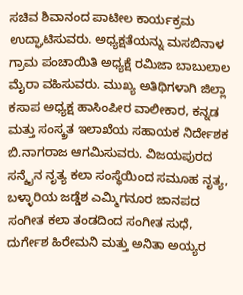ಸಚಿವ ಶಿವಾನಂದ ಪಾಟೀಲ ಕಾರ್ಯಕ್ರಮ ಉದ್ಘಾಟಿಸುವರು. ಅಧ್ಯಕ್ಷತೆಯನ್ನು ಮಸಬಿನಾಳ ಗ್ರಾಮ ಪಂಚಾಯಿತಿ ಅಧ್ಯಕ್ಷೆ ರಮಿಜಾ ಬಾಬುಲಾಲ ಮೈರಾ ವಹಿಸುವರು. ಮುಖ್ಯ ಅತಿಥಿಗಳಾಗಿ ಜಿಲ್ಲಾ ಕಸಾಪ ಅಧ್ಯಕ್ಷ ಹಾಸಿಂಪೀರ ವಾಲೀಕಾರ, ಕನ್ನಡ ಮತ್ತು ಸಂಸ್ಕ್ರತ ಇಲಾಖೆಯ ಸಹಾಯಕ ನಿರ್ದೇಶಕ ಬಿ.ನಾಗರಾಜ ಆಗಮಿಸುವರು. ವಿಜಯಪುರದ ಸನ್ಶೈನ ನೃತ್ಯ ಕಲಾ ಸಂಸ್ಥೆಯಿಂದ ಸಮೂಹ ನೃತ್ಯ, ಬಳ್ಳಾರಿಯ ಜಡ್ಡೆಶ ಎಮ್ಮಿಗನೂರ ಜಾನಪದ ಸಂಗೀತ ಕಲಾ ತಂಡದಿಂದ ಸಂಗೀತ ಸುಧೆ, ದುರ್ಗೇಶ ಹಿರೇಮನಿ ಮತ್ತು ಅನಿತಾ ಅಯ್ಯರ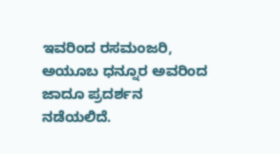ಇವರಿಂದ ರಸಮಂಜರಿ, ಅಯೂಬ ಧನ್ನೂರ ಅವರಿಂದ ಜಾದೂ ಪ್ರದರ್ಶನ ನಡೆಯಲಿದೆ.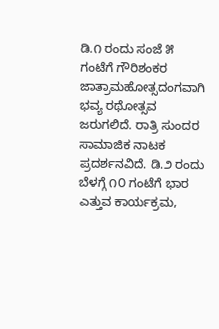ಡಿ.೧ ರಂದು ಸಂಜೆ ೫ ಗಂಟೆಗೆ ಗೌರಿಶಂಕರ ಜಾತ್ರಾಮಹೋತ್ಸದಂಗವಾಗಿ ಭವ್ಯ ರಥೋತ್ಸವ ಜರುಗಲಿದೆ. ರಾತ್ರಿ ಸುಂದರ ಸಾಮಾಜಿಕ ನಾಟಕ ಪ್ರದರ್ಶನವಿದೆ. ಡಿ.೨ ರಂದು ಬೆಳಗ್ಗೆ ೧೦ ಗಂಟೆಗೆ ಭಾರ ಎತ್ತುವ ಕಾರ್ಯಕ್ರಮ,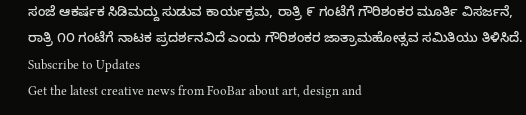ಸಂಜೆ ಆಕರ್ಷಕ ಸಿಡಿಮದ್ದು ಸುಡುವ ಕಾರ್ಯಕ್ರಮ, ರಾತ್ರಿ ೯ ಗಂಟೆಗೆ ಗೌರಿಶಂಕರ ಮೂರ್ತಿ ವಿಸರ್ಜನೆ, ರಾತ್ರಿ ೧೦ ಗಂಟೆಗೆ ನಾಟಕ ಪ್ರದರ್ಶನವಿದೆ ಎಂದು ಗೌರಿಶಂಕರ ಜಾತ್ರಾಮಹೋತ್ಸವ ಸಮಿತಿಯು ತಿಳಿಸಿದೆ.
Subscribe to Updates
Get the latest creative news from FooBar about art, design and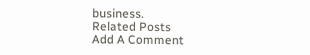business.
Related Posts
Add A Comment